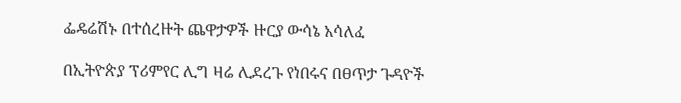ፌዴሬሽኑ በተሰረዙት ጨዋታዎች ዙርያ ውሳኔ አሳለፈ

በኢትዮጵያ ፕሪምየር ሊግ ዛሬ ሊደረጉ የነበሩና በፀጥታ ጉዳዮች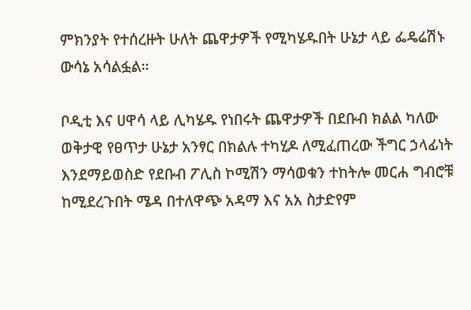ምክንያት የተሰረዙት ሁለት ጨዋታዎች የሚካሄዱበት ሁኔታ ላይ ፌዴሬሽኑ ውሳኔ አሳልፏል።

ቦዲቲ እና ሀዋሳ ላይ ሊካሄዱ የነበሩት ጨዋታዎች በደቡብ ክልል ካለው ወቅታዊ የፀጥታ ሁኔታ አንፃር በክልሉ ተካሂዶ ለሚፈጠረው ችግር ኃላፊነት እንደማይወስድ የደቡብ ፖሊስ ኮሚሽን ማሳወቁን ተከትሎ መርሐ ግብሮቹ ከሚደረጉበት ሜዳ በተለዋጭ አዳማ እና አአ ስታድየም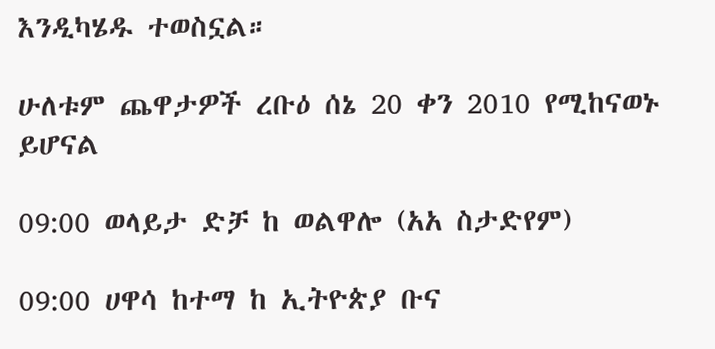እንዲካሄዱ ተወስኗል።

ሁለቱም ጨዋታዎች ረቡዕ ሰኔ 20 ቀን 2010 የሚከናወኑ ይሆናል

09:00 ወላይታ ድቻ ከ ወልዋሎ (አአ ስታድየም)

09:00 ሀዋሳ ከተማ ከ ኢትዮጵያ ቡና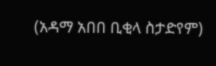(አዳማ አበበ ቢቂላ ስታድየም)